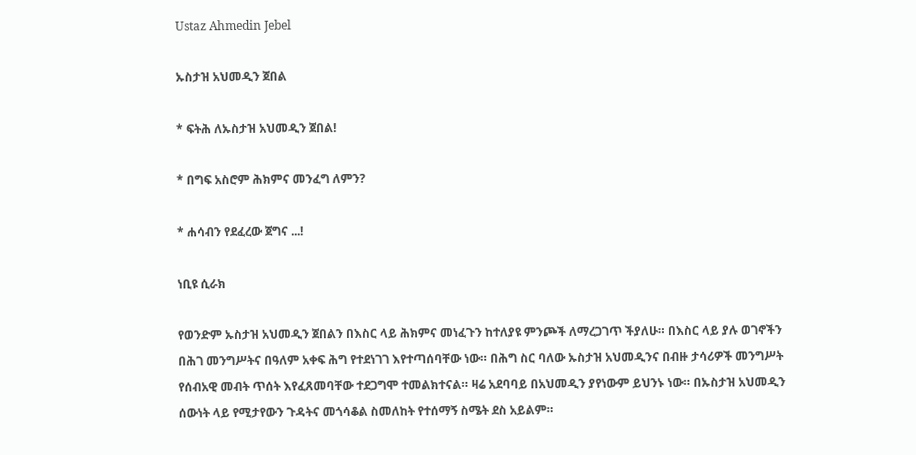Ustaz Ahmedin Jebel

ኡስታዝ አህመዲን ጀበል

* ፍትሕ ለኡስታዝ አህመዲን ጀበል!

* በግፍ አስሮም ሕክምና መንፈግ ለምን?

* ሐሳብን የደፈረው ጀግና ...!

ነቢዩ ሲራክ

የወንድም ኡስታዝ አህመዲን ጀበልን በእስር ላይ ሕክምና መነፈጉን ከተለያዩ ምንጮች ለማረጋገጥ ችያለሁ። በእስር ላይ ያሉ ወገኖችን በሕገ መንግሥትና በዓለም አቀፍ ሕግ የተደነገገ እየተጣሰባቸው ነው። በሕግ ስር ባለው ኡስታዝ አህመዲንና በብዙ ታሳሪዎች መንግሥት የሰብአዊ መብት ጥሰት እየፈጸመባቸው ተደጋግሞ ተመልክተናል። ዛሬ አደባባይ በአህመዲን ያየነውም ይህንኑ ነው። በኡስታዝ አህመዲን ሰውነት ላይ የሚታየውን ጉዳትና መጎሳቆል ስመለከት የተሰማኝ ስሜት ደስ አይልም።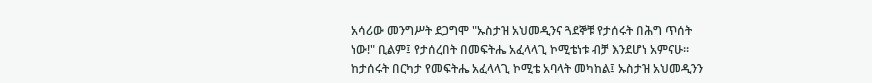አሳሪው መንግሥት ደጋግሞ "ኡስታዝ አህመዲንና ጓደኞቹ የታሰሩት በሕግ ጥሰት ነው!" ቢልም፤ የታሰረበት በመፍትሔ አፈላላጊ ኮሚቴነቱ ብቻ እንደሆነ አምናሁ። ከታሰሩት በርካታ የመፍትሔ አፈላላጊ ኮሚቴ አባላት መካከል፤ ኡስታዝ አህመዲንን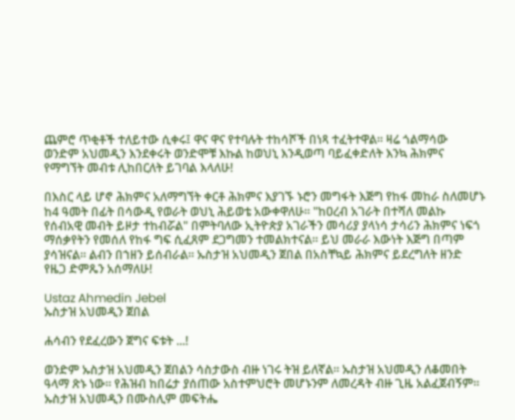ጨምሮ ጥቂቶች ተለይተው ሲቀሩ፤ ዋና ዋና የተባሉት ተከሳሾች በነጻ ተፈትተዋል። ዛሬ ጎልማሳው ወንድም አህመዲን እንደቀሩት ወንድሞቹ እኩል ከወህኒ እንዲወጣ ባይፈቀድለት እንኳ ሕክምና የማግኘት መብቱ ሊከበርለት ይገባል እላለሁ!

በእስር ላይ ሆኖ ሕክምና አለማግኘት ቀርቶ ሕክምና እያገኙ ኑሮን መግፋት እጅግ የከፋ መከራ ስለመሆኑ ከ4 ዓመት በፊት በሳውዲ የወራት ወህኒ ሕይወቴ አውቀዋለሁ። "ከዐረብ አገራት በተሻለ መልኩ የሰብአዊ መብት ይዞታ ተከብሯል" በምትባለው ኢትዮጵያ አገራችን መሳሪያ ያላነሳ ታሳሪን ሕክምና ነፍጎ ማሰቃየትን የመሰለ የከፋ ግፍ ሲፈጸም ደጋግመን ተመልክተናል። ይህ መራራ እውነት እጅግ በጣም ያሳዝናል። ልብን በኀዘን ይሰብራል። ኡስታዝ አህመዲን ጀበል በአስቸኳይ ሕክምና ይደረግለት ዘንድ የዜጋ ድምጼን አሰማለሁ!

Ustaz Ahmedin Jebel
ኡስታዝ አህመዲን ጀበል

ሐሳብን የደፈረውን ጀግና ፍቱት ...!

ወንድም ኡስታዝ አህመዲን ጀበልን ሳስታውስ ብዙ ነገሩ ትዝ ይለኛል። ኡስታዝ አህመዲን ለቆመበት ዓላማ ጽኑ ነው። የሕዝብ ከበሬታ ያሰጠው አስተምህሮት መሆኑንም ለመረዳት ብዙ ጊዜ አልፈጀብኝም። ኡስታዝ አህመዲን በሙስሊም መፍትሔ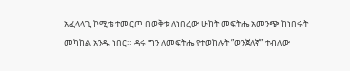አፈላላጊ ኮሚቴ ተመርጦ በወቅቱ ለነበረው ሁከት መፍትሔ አመንጭ ከነበሩት መካከል አንዱ ነበር። ዳሩ ግን ለመፍትሔ የተወከሉት ”ወንጀለኛ” ተብለው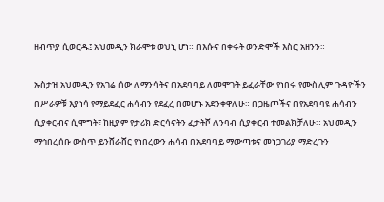ዘብጥያ ሲወርዱ፤ አህመዲን ክራሞቱ ወህኒ ሆነ። በእሱና በቀሩት ወንድሞች እስር አዘንን።

ኡስታዝ አህመዲን የአገሬ ሰው ለማንሳትና በአደባባይ ለመሞገት ይፈራቸው የነበሩ የሙስሊም ጉዳዮችን በሥራዎቹ እያነሳ የማይደፈር ሐሳብን የደፈረ በመሆኑ አደንቀዋለሁ። በጋዜጦችና በየአደባባዩ ሐሳብን ሲያቀርብና ሲሞግት፣ ከዚያም የታሪክ ድርሳናትን ፈታትሾ ለንባብ ሲያቀርብ ተመልክቻለሁ። አህመዲን ማኅበረሰቡ ውስጥ ይንሸራሸር የነበረውን ሐሳብ በአደባባይ ማውጣቱና መነጋገሪያ ማድረጉን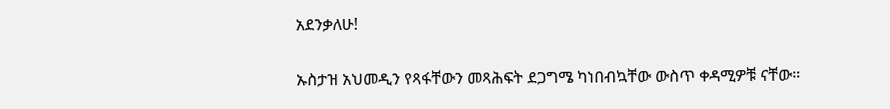አደንቃለሁ!

ኡስታዝ አህመዲን የጻፋቸውን መጻሕፍት ደጋግሜ ካነበብኳቸው ውስጥ ቀዳሚዎቹ ናቸው።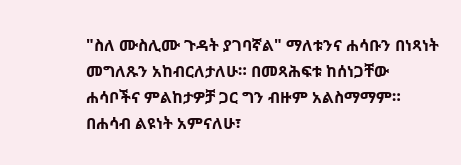"ስለ ሙስሊሙ ጉዳት ያገባኛል" ማለቱንና ሐሳቡን በነጻነት መግለጹን አከብርለታለሁ። በመጻሕፍቱ ከሰነጋቸው ሐሳቦችና ምልከታዎቻ ጋር ግን ብዙም አልስማማም። በሐሳብ ልዩነት አምናለሁ፣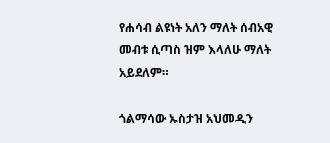የሐሳብ ልዩነት አለን ማለት ሰብአዊ መብቱ ሲጣስ ዝም እላለሁ ማለት አይደለም።

ጎልማሳው ኡስታዝ አህመዲን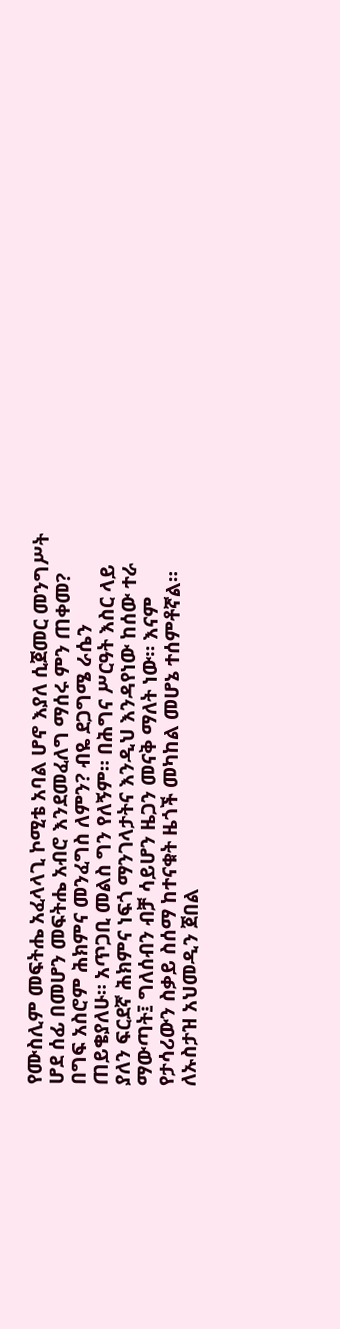የሙስሊም መፍትሔ አፈላላጊ ኮሚቴ አባል ሆኖ እያለ ሲጀመር መንግሥት ሆደ ሰፊ በመሆን መፍትሔ አብሮ እንደመፈለግ ማሰሩ ምን ጠቀመ? በግፍ አስሮም ሕክምና መንፈግስ ለምን? ብዬ ደጋግሜ ራሴን ጠይቄያለሁ። አጥጋቢ መልስ ግን የለኝም። በሕግና ሥርዓት እስር ላይ ያለን ፍርደኛ ሕክምና ነፍጎ ማንገላታትና እንዲህ እንዳየነው ከሰው ተራ ማውጣት፤ ግለሰብን ብቻ ሳይሆን ዜጋን መናቅ ማለት ነው። እናም የታሳሪውን ስቃይ ስሰማ ከተናቁት ዜጎች መካከል መሆኔ ተሰምቶኛል። ለኡስታዝ አህመዲን ጀበል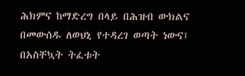ሕክምና ከማድረግ በላይ በሕዝብ ውክልና በመውሰዱ ለወህኒ የተዳረገ ወጣት ነውና፤ በአስቸኳት ትፈቱት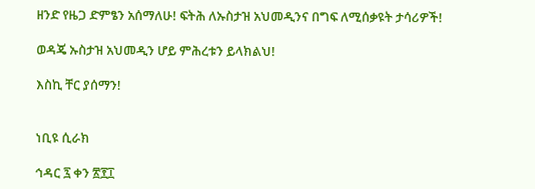ዘንድ የዜጋ ድምፄን አሰማለሁ! ፍትሕ ለኡስታዝ አህመዲንና በግፍ ለሚሰቃዩት ታሳሪዎች!

ወዳጄ ኡስታዝ አህመዲን ሆይ ምሕረቱን ይላክልህ!

እስኪ ቸር ያሰማን!


ነቢዩ ሲራክ

ኅዳር ፯ ቀን ፳፻፲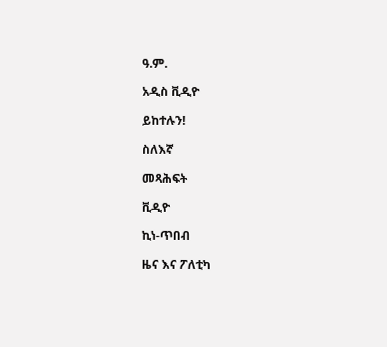ዓ.ም.

አዲስ ቪዲዮ

ይከተሉን!

ስለእኛ

መጻሕፍት

ቪዲዮ

ኪነ-ጥበብ

ዜና እና ፖለቲካ